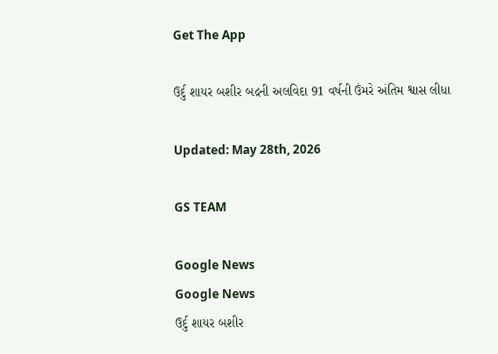Get The App

ઉર્દુ શાયર બશીર બદ્રની અલવિદા 91 વર્ષની ઉંમરે અંતિમ શ્વાસ લીધા

Updated: May 28th, 2026

GS TEAM

Google News
Google News
ઉર્દુ શાયર બશીર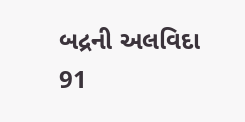બદ્રની અલવિદા 91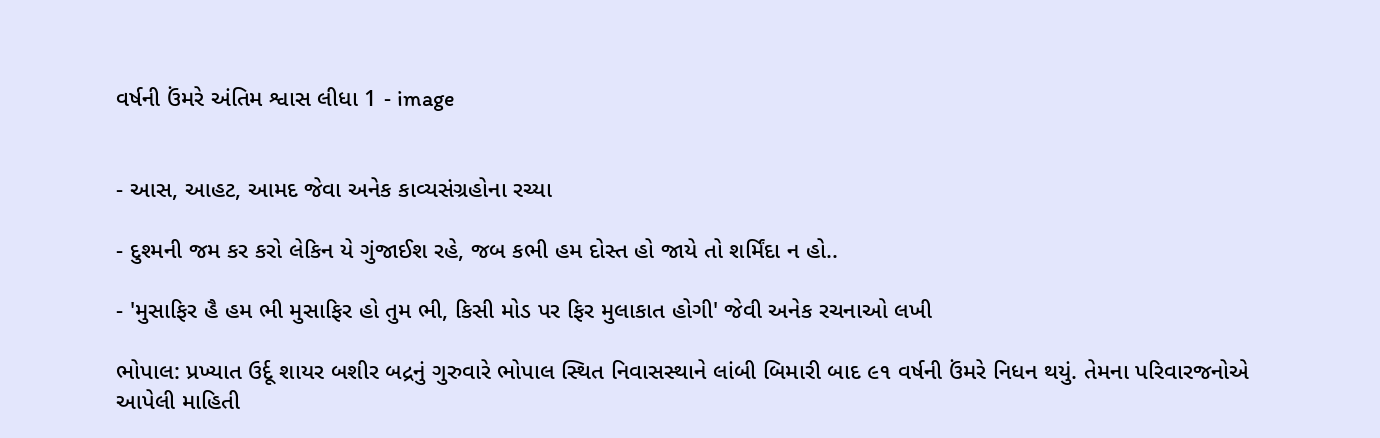વર્ષની ઉંમરે અંતિમ શ્વાસ લીધા 1 - image


- આસ, આહટ, આમદ જેવા અનેક કાવ્યસંગ્રહોના રચ્યા

- દુશ્મની જમ કર કરો લેકિન યે ગુંજાઈશ રહે, જબ કભી હમ દોસ્ત હો જાયે તો શર્મિંદા ન હો..

- 'મુસાફિર હૈ હમ ભી મુસાફિર હો તુમ ભી, કિસી મોડ પર ફિર મુલાકાત હોગી' જેવી અનેક રચનાઓ લખી

ભોપાલ: પ્રખ્યાત ઉર્દૂ શાયર બશીર બદ્રનું ગુરુવારે ભોપાલ સ્થિત નિવાસસ્થાને લાંબી બિમારી બાદ ૯૧ વર્ષની ઉંમરે નિધન થયું. તેમના પરિવારજનોએ આપેલી માહિતી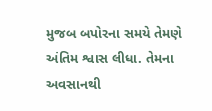મુજબ બપોરના સમયે તેમણે અંતિમ શ્વાસ લીધા. તેમના અવસાનથી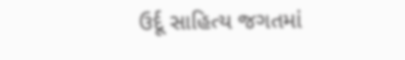ઉર્દૂ સાહિત્ય જગતમાં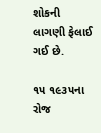શોકની લાગણી ફેલાઈ ગઈ છે.

૧૫ ૧૯૩૫ના રોજ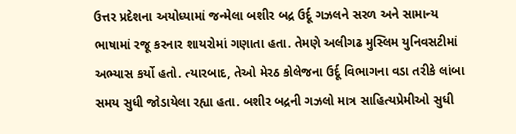ઉત્તર પ્રદેશના અયોધ્યામાં જન્મેલા બશીર બદ્ર ઉર્દૂ ગઝલને સરળ અને સામાન્ય ભાષામાં રજૂ કરનાર શાયરોમાં ગણાતા હતા. તેમણે અલીગઢ મુસ્લિમ યુનિવસટીમાં અભ્યાસ કર્યો હતો. ત્યારબાદ, તેઓ મેરઠ કોલેજના ઉર્દૂ વિભાગના વડા તરીકે લાંબા સમય સુધી જોડાયેલા રહ્યા હતા. બશીર બદ્રની ગઝલો માત્ર સાહિત્યપ્રેમીઓ સુધી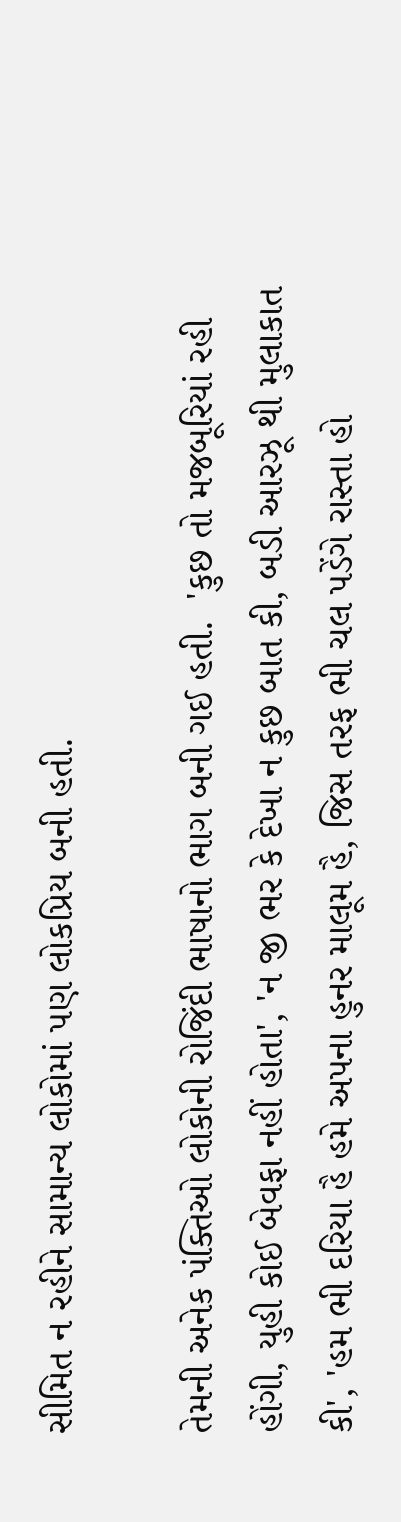સીમિત ન રહીને સામાન્ય લોકોમાં પણ લોકપ્રિય બની હતી.

તેમની અનેક પંક્તિઓ લોકોની રોજિંદી ભાષાનો ભાગ બની ગઈ હતી.  'કુછ તો મજબૂરિયાં રહી હોંગી, યુહી કોઈ બેવફા નહીં હોતા', 'ન જી ભર કે દેખા ન કુછ બાત કી, બડી આરઝૂ થી મુલાકાત કી', 'હમ ભી દરિયા હૈ હમે અપના હુનર માલૂમ હૈ, જિસ તરફ ભી ચલ પડેંગે રાસ્તા હો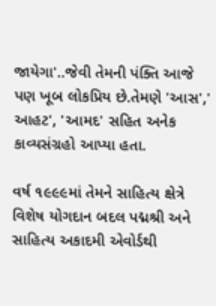જાયેગા'..જેવી તેમની પંક્તિ આજે પણ ખૂબ લોકપ્રિય છે.તેમણે 'આસ',' આહટ', 'આમદ' સહિત અનેક કાવ્યસંગ્રહો આપ્યા હતા.

વર્ષ ૧૯૯૯માં તેમને સાહિત્ય ક્ષેત્રે વિશેષ યોગદાન બદલ પદ્મશ્રી અને સાહિત્ય અકાદમી એવોર્ડથી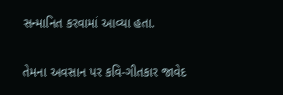સન્માનિત કરવામાં આવ્યા હતા.

તેમના અવસાન પર કવિ-ગીતકાર જાવેદ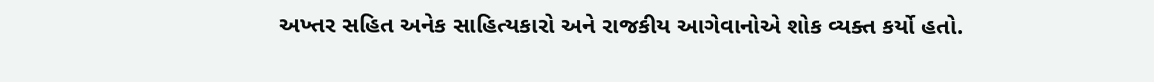અખ્તર સહિત અનેક સાહિત્યકારો અને રાજકીય આગેવાનોએ શોક વ્યક્ત કર્યો હતો.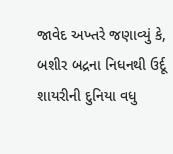જાવેદ અખ્તરે જણાવ્યું કે, બશીર બદ્રના નિધનથી ઉર્દૂ શાયરીની દુનિયા વધુ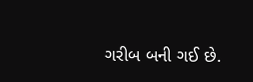ગરીબ બની ગઈ છે.